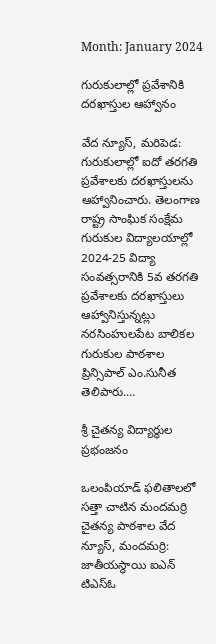Month: January 2024

గురుకులాల్లో ప్రవేశానికి దరఖాస్తుల ఆహ్వానం

వేద న్యూస్, మరిపెడ: గురుకులాల్లో ఐదో తరగతి ప్రవేశాలకు దరఖాస్తులను ఆహ్వానించారు. తెలంగాణ రాష్ట్ర సాంఘిక సంక్షేమ గురుకుల విద్యాలయాల్లో 2024-25 విద్యా సంవత్సరానికి 5వ తరగతి ప్రవేశాలకు దరఖాస్తులు ఆహ్వానిస్తున్నట్లు నరసింహులపేట బాలికల గురుకుల పాఠశాల ప్రిన్సిపాల్ ఎం.సునీత తెలిపారు.…

శ్రీ చైతన్య విద్యార్థుల ప్రభంజనం

ఒలంపియాడ్ ఫలితాలలో సత్తా చాటిన మందమర్రి చైతన్య పాఠశాల వేద న్యూస్, మందమర్రి: జాతీయస్థాయి ఐఎన్ టిఎస్ఓ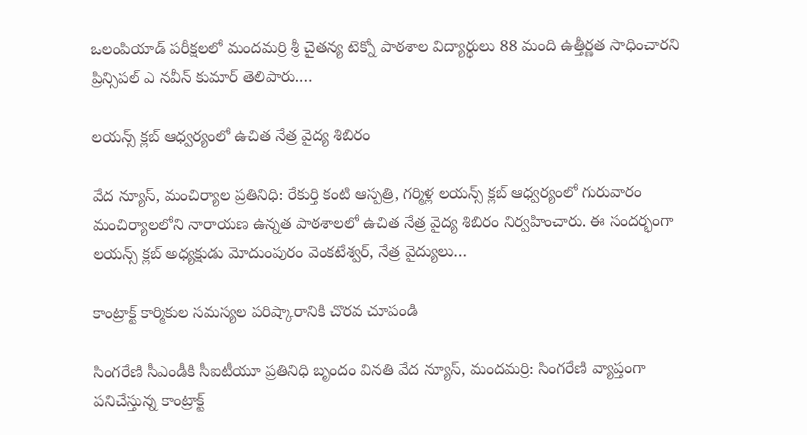ఒలంపియాడ్ పరీక్షలలో మందమర్రి శ్రీ చైతన్య టెక్నో పాఠశాల విద్యార్థులు 88 మంది ఉత్తీర్ణత సాధించారని ప్రిన్సిపల్ ఎ నవీన్ కుమార్ తెలిపారు.…

లయన్స్ క్లబ్ ఆధ్వర్యంలో ఉచిత నేత్ర వైద్య శిబిరం

వేద న్యూస్, మంచిర్యాల ప్రతినిధి: రేకుర్తి కంటి ఆస్పత్రి, గర్మిళ్ల లయన్స్ క్లబ్ ఆధ్వర్యంలో గురువారం మంచిర్యాలలోని నారాయణ ఉన్నత పాఠశాలలో ఉచిత నేత్ర వైద్య శిబిరం నిర్వహించారు. ఈ సందర్భంగా లయన్స్ క్లబ్ అధ్యక్షుడు మోదుంపురం వెంకటేశ్వర్, నేత్ర వైద్యులు…

కాంట్రాక్ట్ కార్మికుల సమస్యల పరిష్కారానికి చొరవ చూపండి

సింగరేణి సీఎండీకి సీఐటీయూ ప్రతినిధి బృందం వినతి వేద న్యూస్, మందమర్రి: సింగరేణి వ్యాప్తంగా పనిచేస్తున్న కాంట్రాక్ట్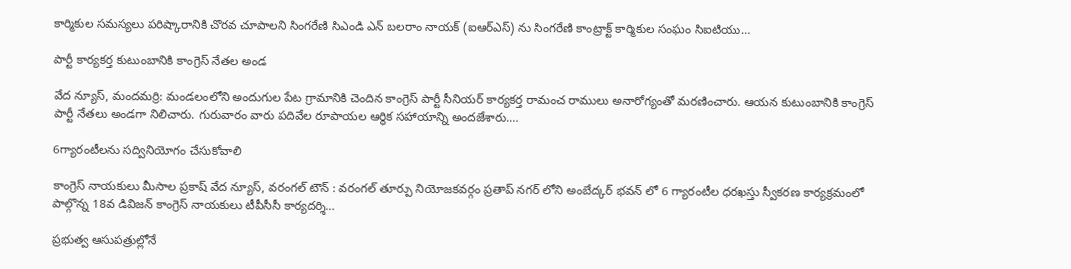కార్మికుల సమస్యలు పరిష్కారానికి చొరవ చూపాలని సింగరేణి సిఎండి ఎన్ బలరాం నాయక్ (ఐఆర్ఎస్) ను సింగరేణి కాంట్రాక్ట్ కార్మికుల సంఘం సిఐటియు…

పార్టీ కార్యకర్త కుటుంబానికి కాంగ్రెస్ నేతల అండ

వేద న్యూస్, మందమర్రి: మండలంలోని అందుగుల పేట గ్రామానికి చెందిన కాంగ్రెస్ పార్టీ సీనియర్ కార్యకర్త రామంచ రాములు అనారోగ్యంతో మరణించారు. ఆయన కుటుంబానికి కాంగ్రెస్ పార్టీ నేతలు అండగా నిలిచారు. గురువారం వారు పదివేల రూపాయల ఆర్థిక సహాయాన్ని అందజేశారు.…

6గ్యారంటీలను సద్వినియోగం చేసుకోవాలి

కాంగ్రెస్ నాయకులు మీసాల ప్రకాష్ వేద న్యూస్, వరంగల్ టౌన్ : వరంగల్ తూర్పు నియోజకవర్గం ప్రతాప్ నగర్ లోని అంబేద్కర్ భవన్ లో 6 గ్యారంటీల ధరఖస్తు స్వీకరణ కార్యక్రమంలో పాల్గొన్న 18వ డివిజన్ కాంగ్రెస్ నాయకులు టీపీసీసీ కార్యదర్శి…

ప్రభుత్వ ఆసుపత్రుల్లోనే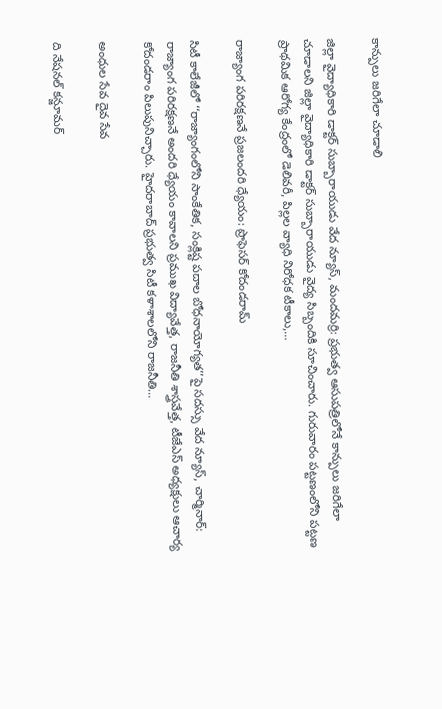కాన్పులు జరిగేలా చూడాలి

జిల్లా వైద్యాధికారి డాక్టర్ సుబ్బారాయుడు వేద న్యూస్, మందమర్రి: ప్రభుత్వ ఆసుపత్రిలోనే కాన్పులు జరిగేలా చూడాలని జిల్లా వైద్యాధికారి డాక్టర్ సుబ్బారాయుడు వైద్య సిబ్బందికి సూచించారు. గురువారం పట్టణంలోని పట్టణ ప్రాథమిక ఆరోగ్య కేంద్రంలో డెలివరీ, పిల్లల వ్యాధి నిరోధక టీకాలు,…

రాజ్యాంగ పరిరక్షణనే ప్రజలందరి ధ్యేయం: ప్రొఫెసర్ కోదండరామ్

సిటీ కాలేజీలో ‘‘రాజ్యాంగంలోని సాంకేతిక, సంక్లిష్ట పదాల బోధనాయోగ్యత’’పై సదస్సు వేద న్యూస్, చార్మినార్: రాజ్యాంగ పరిరక్షణనే అందరి ధ్యేయం కావాలని ప్రముఖ విద్యావేత్త, రాజనీతి శాస్త్రవేత్త, టీజేఎస్ అధ్యక్షులు ఆచార్య కోదండరాం పిలుపునిచ్చారు. హైదరాబాద్ ప్రభుత్వ సిటీ కళాశాలలోని రాజనీతి…

అంధుల సేవ దైవ సేవ

ది నేషనల్ కన్జూమర్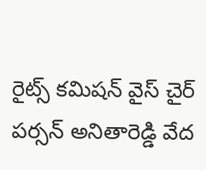రైట్స్ కమిషన్ వైస్ చైర్ పర్సన్ అనితారెడ్డి వేద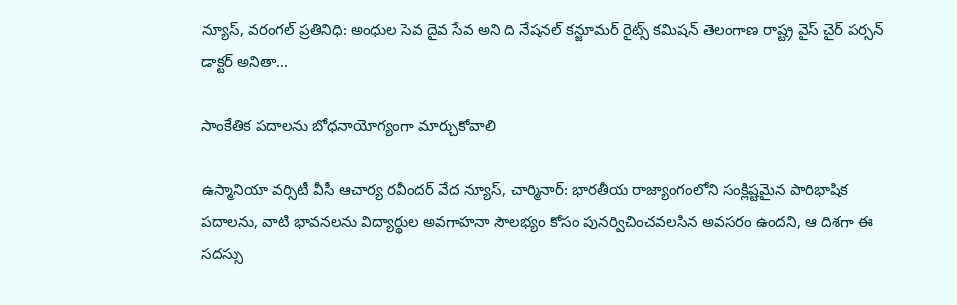న్యూస్, వరంగల్ ప్రతినిధి: అంధుల సెవ దైవ సేవ అని ది నేషనల్ కన్జూమర్ రైట్స్ కమిషన్ తెలంగాణ రాష్ట్ర వైస్ చైర్ పర్సన్ డాక్టర్ అనితా…

సాంకేతిక పదాలను బోధనాయోగ్యంగా మార్చుకోవాలి

ఉస్మానియా వర్సిటీ వీసీ ఆచార్య రవీందర్ వేద న్యూస్, చార్మినార్: భారతీయ రాజ్యాంగంలోని సంక్లిష్టమైన పారిభాషిక పదాలను, వాటి భావనలను విద్యార్థుల అవగాహనా సౌలభ్యం కోసం పునర్విచించవలసిన అవసరం ఉందని, ఆ దిశగా ఈ సదస్సు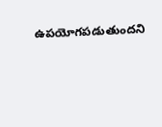ఉపయోగపడుతుందని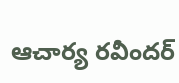ఆచార్య రవీందర్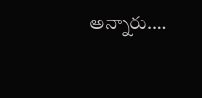అన్నారు.…